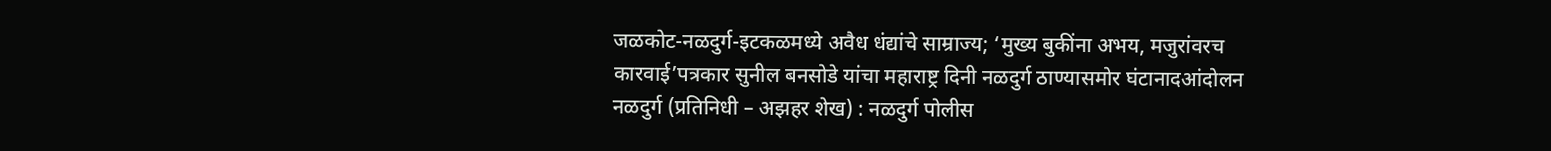जळकोट-नळदुर्ग-इटकळमध्ये अवैध धंद्यांचे साम्राज्य; ‘मुख्य बुकींना अभय, मजुरांवरच कारवाई’पत्रकार सुनील बनसोडे यांचा महाराष्ट्र दिनी नळदुर्ग ठाण्यासमोर घंटानादआंदोलन
नळदुर्ग (प्रतिनिधी – अझहर शेख) : नळदुर्ग पोलीस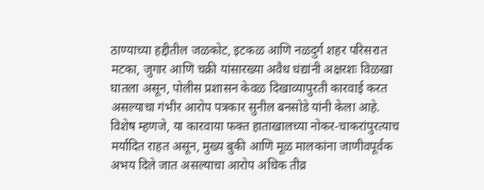ठाण्याच्या हद्दीतील जळकोट, इटकळ आणि नळदुर्ग शहर परिसरात मटका, जुगार आणि चक्री यांसारख्या अवैध धंद्यांनी अक्षरशः विळखा घातला असून, पोलीस प्रशासन केवळ दिखाव्यापुरती कारवाई करत असल्याचा गंभीर आरोप पत्रकार सुनील बनसोडे यांनी केला आहे. विशेष म्हणजे, या कारवाया फक्त हाताखालच्या नोकर-चाकरांपुरत्याच मर्यादित राहत असून, मुख्य बुकी आणि मूळ मालकांना जाणीवपूर्वक अभय दिले जात असल्याचा आरोप अधिक तीव्र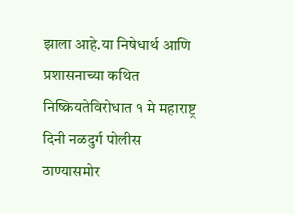झाला आहे.या निषेधार्थ आणि प्रशासनाच्या कथित निष्क्रियतेविरोधात १ मे महाराष्ट्र दिनी नळदुर्ग पोलीस ठाण्यासमोर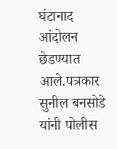घंटानाद आंदोलन छेडण्यात आले.पत्रकार सुनील बनसोडे यांनी पोलीस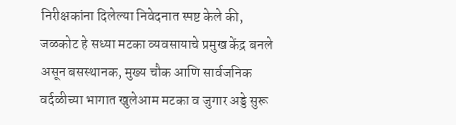निरीक्षकांना दिलेल्या निवेदनात स्पष्ट केले की, जळकोट हे सध्या मटका व्यवसायाचे प्रमुख केंद्र बनले असून बसस्थानक, मुख्य चौक आणि सार्वजनिक वर्दळीच्या भागात खुलेआम मटका व जुगार अड्डे सुरू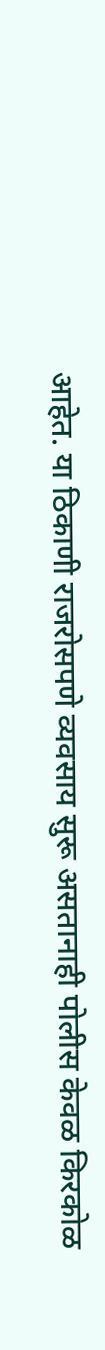आहेत. या ठिकाणी राजरोसपणे व्यवसाय सुरू असतानाही पोलीस केवळ किरकोळ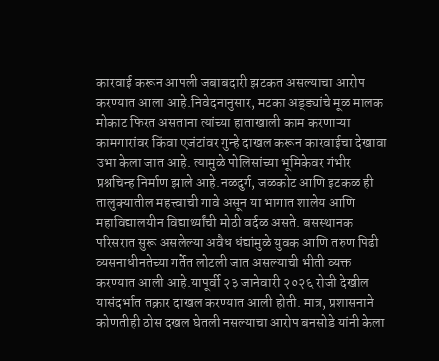कारवाई करून आपली जबाबदारी झटकत असल्याचा आरोप करण्यात आला आहे.निवेदनानुसार, मटका अड्ड्यांचे मूळ मालक मोकाट फिरत असताना त्यांच्या हाताखाली काम करणाऱ्या कामगारांवर किंवा एजंटांवर गुन्हे दाखल करून कारवाईचा देखावा उभा केला जात आहे. त्यामुळे पोलिसांच्या भूमिकेवर गंभीर प्रश्नचिन्ह निर्माण झाले आहे.नळदुर्ग, जळकोट आणि इटकळ ही तालुक्यातील महत्त्वाची गावे असून या भागात शालेय आणि महाविद्यालयीन विद्यार्थ्यांची मोठी वर्दळ असते. बसस्थानक परिसरात सुरू असलेल्या अवैध धंद्यांमुळे युवक आणि तरुण पिढी व्यसनाधीनतेच्या गर्तेत लोटली जात असल्याची भीती व्यक्त करण्यात आली आहे.यापूर्वी २३ जानेवारी २०२६ रोजी देखील यासंदर्भात तक्रार दाखल करण्यात आली होती. मात्र, प्रशासनाने कोणतीही ठोस दखल घेतली नसल्याचा आरोप बनसोडे यांनी केला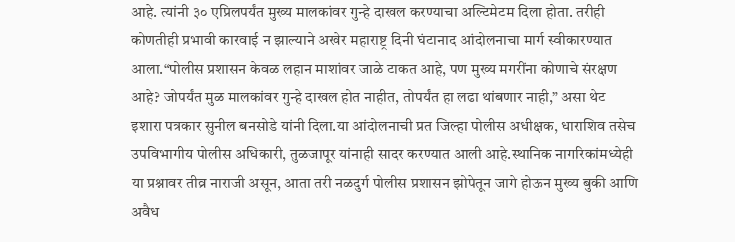आहे. त्यांनी ३० एप्रिलपर्यंत मुख्य मालकांवर गुन्हे दाखल करण्याचा अल्टिमेटम दिला होता. तरीही कोणतीही प्रभावी कारवाई न झाल्याने अखेर महाराष्ट्र दिनी घंटानाद आंदोलनाचा मार्ग स्वीकारण्यात आला.“पोलीस प्रशासन केवळ लहान माशांवर जाळे टाकत आहे, पण मुख्य मगरींना कोणाचे संरक्षण आहे? जोपर्यंत मुळ मालकांवर गुन्हे दाखल होत नाहीत, तोपर्यंत हा लढा थांबणार नाही,” असा थेट इशारा पत्रकार सुनील बनसोडे यांनी दिला.या आंदोलनाची प्रत जिल्हा पोलीस अधीक्षक, धाराशिव तसेच उपविभागीय पोलीस अधिकारी, तुळजापूर यांनाही सादर करण्यात आली आहे.स्थानिक नागरिकांमध्येही या प्रश्नावर तीव्र नाराजी असून, आता तरी नळदुर्ग पोलीस प्रशासन झोपेतून जागे होऊन मुख्य बुकी आणि अवैध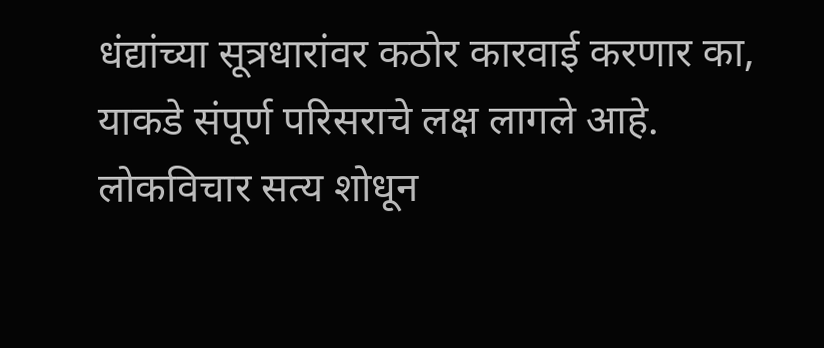धंद्यांच्या सूत्रधारांवर कठोर कारवाई करणार का, याकडे संपूर्ण परिसराचे लक्ष लागले आहे.
लोकविचार सत्य शोधून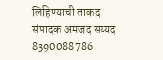लिहिण्याची ताकद संपादक अमजद सय्यद 8390088786